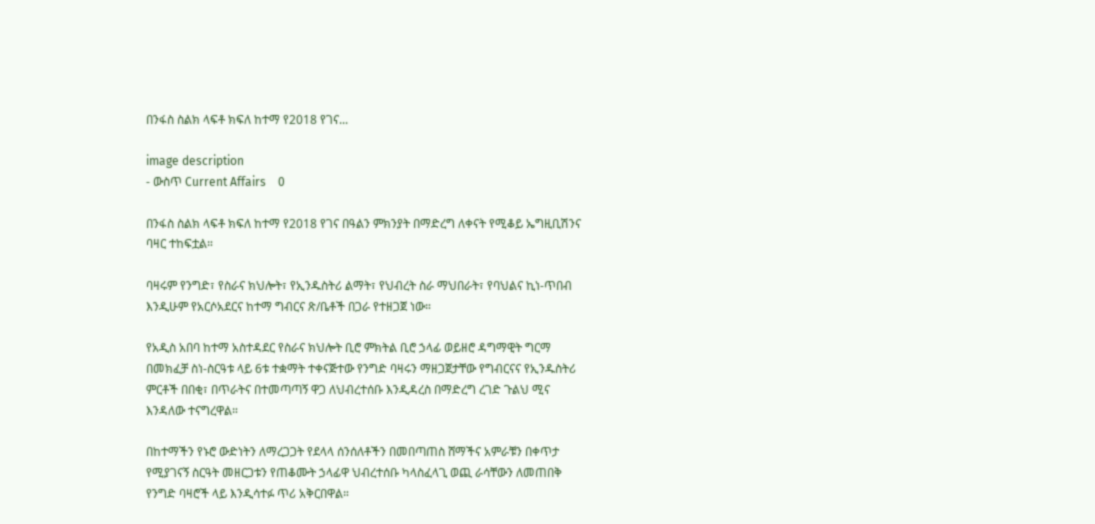በንፋስ ስልክ ላፍቶ ክፍለ ከተማ የ2018 የገና...

image description
- ውስጥ Current Affairs    0

በንፋስ ስልክ ላፍቶ ክፍለ ከተማ የ2018 የገና በዓልን ምክንያት በማድረግ ለቀናት የሚቆይ ኤግዚቢሽንና ባዛር ተከፍቷል።

ባዛሩም የንግድ፣ የስራና ክህሎት፣ የኢንዱስትሪ ልማት፣ የህብረት ስራ ማህበራት፣ የባህልና ኪነ-ጥበብ እንዲሁም የአርሶአደርና ከተማ ግብርና ጽ/ቤቶች በጋራ የተዘጋጀ ነው።

የአዲስ አበባ ከተማ አስተዳደር የስራና ክህሎት ቢሮ ምክትል ቢሮ ኃላፊ ወይዘሮ ዳግማዊት ግርማ በመክፈቻ ስነ-ስርዓቱ ላይ 6ቱ ተቋማት ተቀናጅተው የንግድ ባዛሩን ማዘጋጀታቸው የግብርናና የኢንዱስትሪ ምርቶች በበቂ፣ በጥራትና በተመጣጣኝ ዋጋ ለህብረተሰቡ እንዲዳረስ በማድረግ ረገድ ጉልህ ሚና እንዳለው ተናግረዋል።

በከተማችን የኑሮ ውድነትን ለማረጋጋት የደላላ ሰንሰለቶችን በመበጣጠስ ሸማችና አምራቹን በቀጥታ የሚያገናኝ ስርዓት መዘርጋቱን የጠቆሙት ኃላፊዋ ህብረተሰቡ ካላስፈላጊ ወጪ ራሳቸውን ለመጠበቅ የንግድ ባዛሮች ላይ እንዲሳተፉ ጥሪ አቅርበዋል።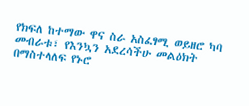የክፍለ ከተማው ዋና ስራ አስፈፃሚ ወይዘሮ ካባ መብራቱ፣ የእንኳን አደረሳችሁ መልዕክት በማስተላለፍ የኑሮ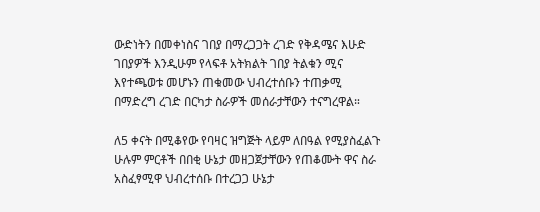ውድነትን በመቀነስና ገበያ በማረጋጋት ረገድ የቅዳሜና እሁድ ገበያዎች እንዲሁም የላፍቶ አትክልት ገበያ ትልቁን ሚና እየተጫወቱ መሆኑን ጠቁመው ህብረተሰቡን ተጠቃሚ በማድረግ ረገድ በርካታ ስራዎች መሰራታቸውን ተናግረዋል።

ለ5 ቀናት በሚቆየው የባዛር ዝግጅት ላይም ለበዓል የሚያስፈልጉ ሁሉም ምርቶች በበቂ ሁኔታ መዘጋጀታቸውን የጠቆሙት ዋና ስራ አስፈፃሚዋ ህብረተሰቡ በተረጋጋ ሁኔታ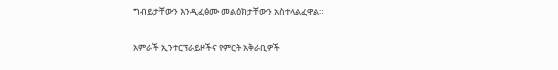ግብይታቸውን እንዲፈፅሙ መልዕክታቸውን አስተላልፈዋል።

አምራች ኢንተርፕራይዞችና የምርት አቅራቢዎች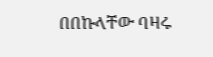በበኩላቸው ባዛሩ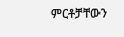ምርቶቻቸውን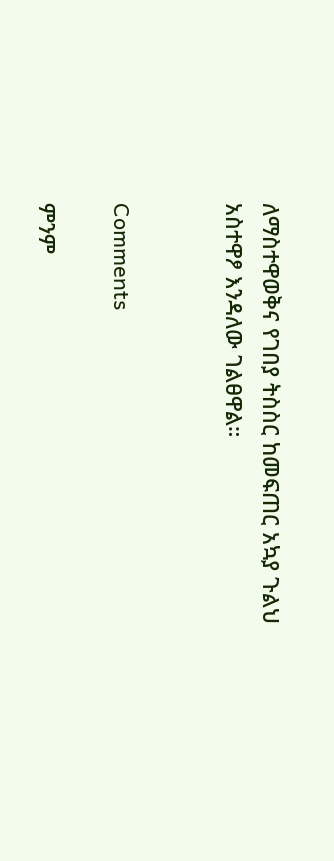ለማስተዋወቅና የገበያ ትስስር ከመፍጠር አኳያ ጉልህ አስተዋፆ እንዳለው ገልፀዋል።


Comments

ምንም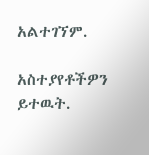አልተገኘም.

አስተያየቶችዎን ይተዉት.